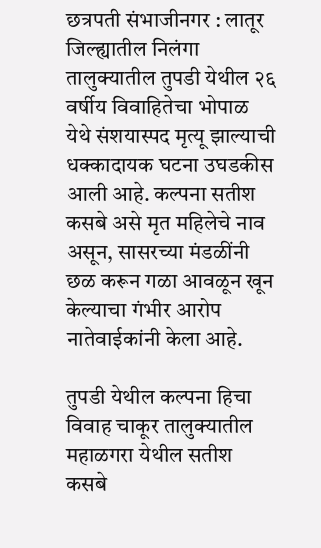छत्रपती संभाजीनगर : लातूर जिल्ह्यातील निलंगा तालुक्यातील तुपडी येथील २६ वर्षीय विवाहितेचा भोपाळ येथे संशयास्पद मृत्यू झाल्याची धक्कादायक घटना उघडकीस आली आहे. कल्पना सतीश कसबे असे मृत महिलेचे नाव असून, सासरच्या मंडळींनी छळ करून गळा आवळून खून केल्याचा गंभीर आरोप नातेवाईकांनी केला आहे.

तुपडी येथील कल्पना हिचा विवाह चाकूर तालुक्यातील महाळगरा येथील सतीश कसबे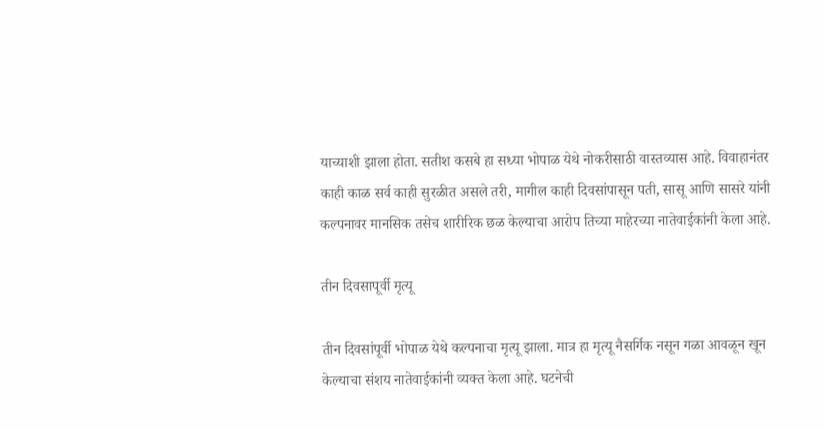याच्याशी झाला होता. सतीश कसबे हा सध्या भोपाळ येथे नोकरीसाठी वास्तव्यास आहे. विवाहानंतर काही काळ सर्व काही सुरळीत असले तरी, मागील काही दिवसांपासून पती, सासू आणि सासरे यांनी कल्पनावर मानसिक तसेच शारीरिक छळ केल्याचा आरोप तिच्या माहेरच्या नातेवाईकांनी केला आहे.

तीन दिवसापूर्वी मृत्यू

तीन दिवसांपूर्वी भोपाळ येथे कल्पनाचा मृत्यू झाला. मात्र हा मृत्यू नैसर्गिक नसून गळा आवळून खून केल्याचा संशय नातेवाईकांनी व्यक्त केला आहे. घटनेची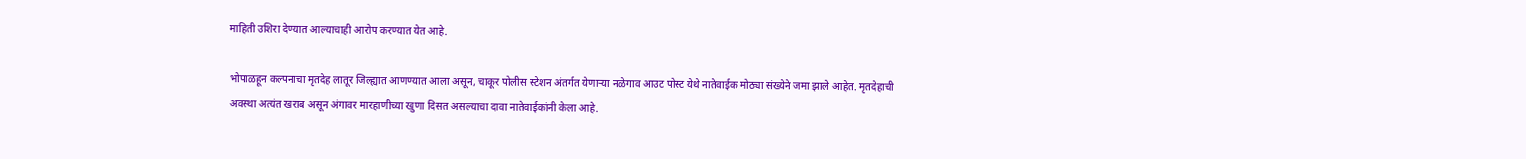माहिती उशिरा देण्यात आल्याचाही आरोप करण्यात येत आहे.

भोपाळहून कल्पनाचा मृतदेह लातूर जिल्ह्यात आणण्यात आला असून, चाकूर पोलीस स्टेशन अंतर्गत येणाऱ्या नळेगाव आउट पोस्ट येथे नातेवाईक मोठ्या संख्येने जमा झाले आहेत. मृतदेहाची अवस्था अत्यंत खराब असून अंगावर मारहाणीच्या खुणा दिसत असल्याचा दावा नातेवाईकांनी केला आहे.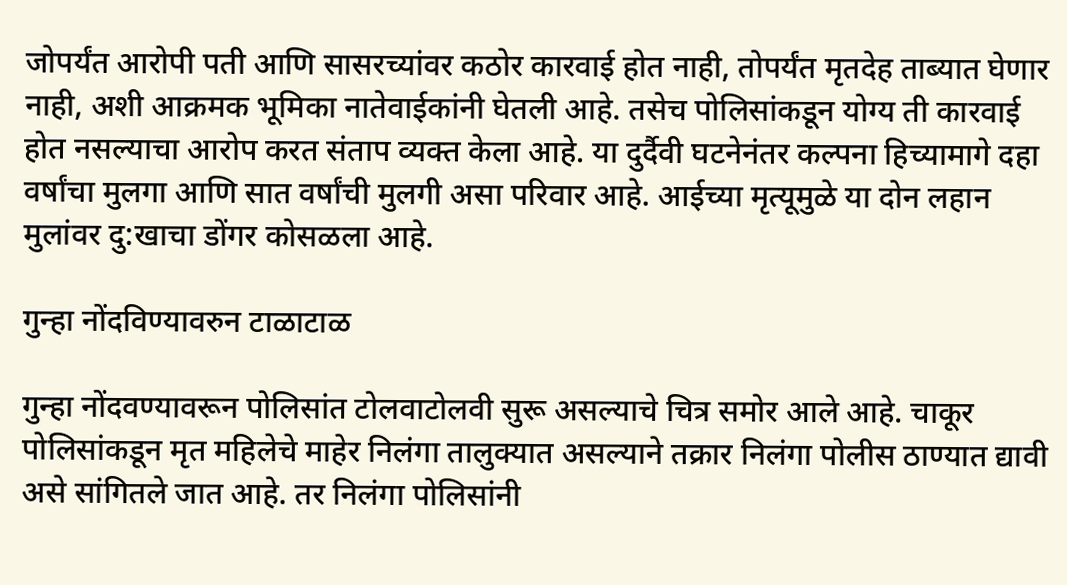जोपर्यंत आरोपी पती आणि सासरच्यांवर कठोर कारवाई होत नाही, तोपर्यंत मृतदेह ताब्यात घेणार नाही, अशी आक्रमक भूमिका नातेवाईकांनी घेतली आहे. तसेच पोलिसांकडून योग्य ती कारवाई होत नसल्याचा आरोप करत संताप व्यक्त केला आहे. या दुर्दैवी घटनेनंतर कल्पना हिच्यामागे दहा वर्षांचा मुलगा आणि सात वर्षांची मुलगी असा परिवार आहे. आईच्या मृत्यूमुळे या दोन लहान मुलांवर दु:खाचा डोंगर कोसळला आहे.

गुन्हा नोंदविण्यावरुन टाळाटाळ

गुन्हा नोंदवण्यावरून पोलिसांत टोलवाटोलवी सुरू असल्याचे चित्र समोर आले आहे. चाकूर पोलिसांकडून मृत महिलेचे माहेर निलंगा तालुक्यात असल्याने तक्रार निलंगा पोलीस ठाण्यात द्यावी असे सांगितले जात आहे. तर निलंगा पोलिसांनी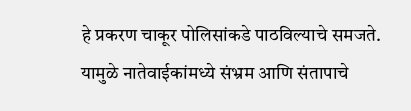हे प्रकरण चाकूर पोलिसांकडे पाठविल्याचे समजते. यामुळे नातेवाईकांमध्ये संभ्रम आणि संतापाचे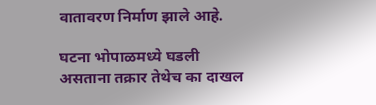वातावरण निर्माण झाले आहे.

घटना भोपाळमध्ये घडली असताना तक्रार तेथेच का दाखल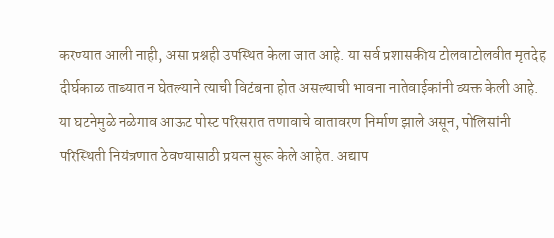करण्यात आली नाही, असा प्रश्नही उपस्थित केला जात आहे. या सर्व प्रशासकीय टोलवाटोलवीत मृतदेह दीर्घकाळ ताब्यात न घेतल्याने त्याची विटंबना होत असल्याची भावना नातेवाईकांनी व्यक्त केली आहे. या घटनेमुळे नळेगाव आऊट पोस्ट परिसरात तणावाचे वातावरण निर्माण झाले असून, पोलिसांनी परिस्थिती नियंत्रणात ठेवण्यासाठी प्रयत्न सुरू केले आहेत. अद्याप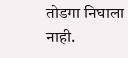तोडगा निघाला नाही.